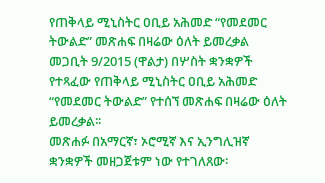የጠቅላይ ሚኒስትር ዐቢይ አሕመድ “የመደመር ትውልድ” መጽሐፍ በዛሬው ዕለት ይመረቃል
መጋቢት 9/2015 (ዋልታ) በሦስት ቋንቋዎች የተጻፈው የጠቅላይ ሚኒስትር ዐቢይ አሕመድ “የመደመር ትውልድ” የተሰኘ መጽሐፍ በዛሬው ዕለት ይመረቃል፡፡
መጽሐፉ በአማርኛ፣ ኦሮሚኛ እና ኢንግሊዝኛ ቋንቋዎች መዘጋጀቱም ነው የተገለጸው፡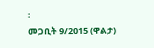፡
መጋቢት 9/2015 (ዋልታ)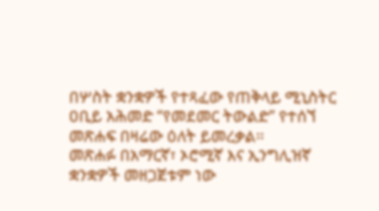በሦስት ቋንቋዎች የተጻፈው የጠቅላይ ሚኒስትር ዐቢይ አሕመድ “የመደመር ትውልድ” የተሰኘ መጽሐፍ በዛሬው ዕለት ይመረቃል፡፡
መጽሐፉ በአማርኛ፣ ኦሮሚኛ እና ኢንግሊዝኛ ቋንቋዎች መዘጋጀቱም ነው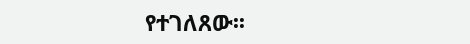የተገለጸው፡፡